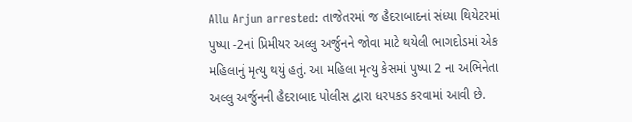Allu Arjun arrested: તાજેતરમાં જ હૈદરાબાદનાં સંધ્યા થિયેટરમાં પુષ્પા -2નાં પ્રિમીયર અલ્લુ અર્જુનને જોવા માટે થયેલી ભાગદોડમાં એક મહિલાનું મૃત્યુ થયું હતું. આ મહિલા મૃત્યુ કેસમાં પુષ્પા 2 ના અભિનેતા અલ્લુ અર્જુનની હૈદરાબાદ પોલીસ દ્વારા ધરપકડ કરવામાં આવી છે.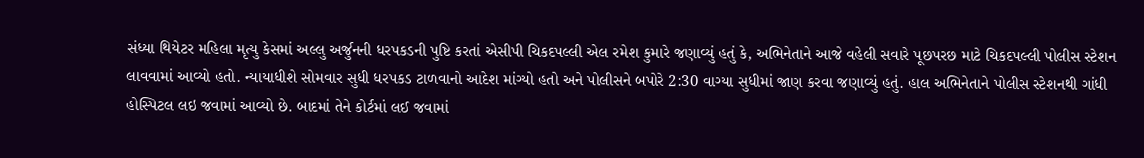સંધ્યા થિયેટર મહિલા મૃત્યુ કેસમાં અલ્લુ અર્જુનની ધરપકડની પુષ્ટિ કરતાં એસીપી ચિકદપલ્લી એલ રમેશ કુમારે જણાવ્યું હતું કે, અભિનેતાને આજે વહેલી સવારે પૂછપરછ માટે ચિકદપલ્લી પોલીસ સ્ટેશન લાવવામાં આવ્યો હતો. ન્યાયાધીશે સોમવાર સુધી ધરપકડ ટાળવાનો આદેશ માંગ્યો હતો અને પોલીસને બપોરે 2:30 વાગ્યા સુધીમાં જાણ કરવા જણાવ્યું હતું. હાલ અભિનેતાને પોલીસ સ્ટેશનથી ગાંધી હોસ્પિટલ લઇ જવામાં આવ્યો છે. બાદમાં તેને કોર્ટમાં લઈ જવામાં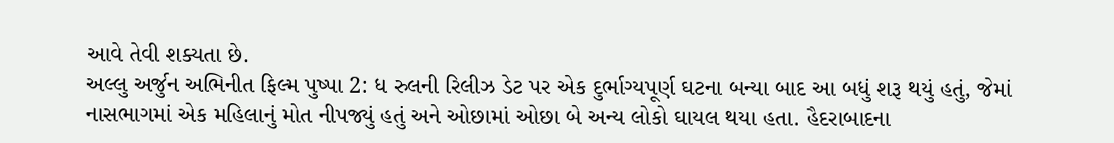આવે તેવી શક્યતા છે.
અલ્લુ અર્જુન અભિનીત ફિલ્મ પુષ્પા 2: ધ રુલની રિલીઝ ડેટ પર એક દુર્ભાગ્યપૂર્ણ ઘટના બન્યા બાદ આ બધું શરૂ થયું હતું, જેમાં નાસભાગમાં એક મહિલાનું મોત નીપજ્યું હતું અને ઓછામાં ઓછા બે અન્ય લોકો ઘાયલ થયા હતા. હૈદરાબાદના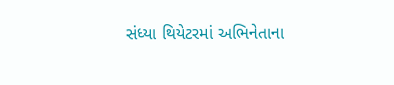સંધ્યા થિયેટરમાં અભિનેતાના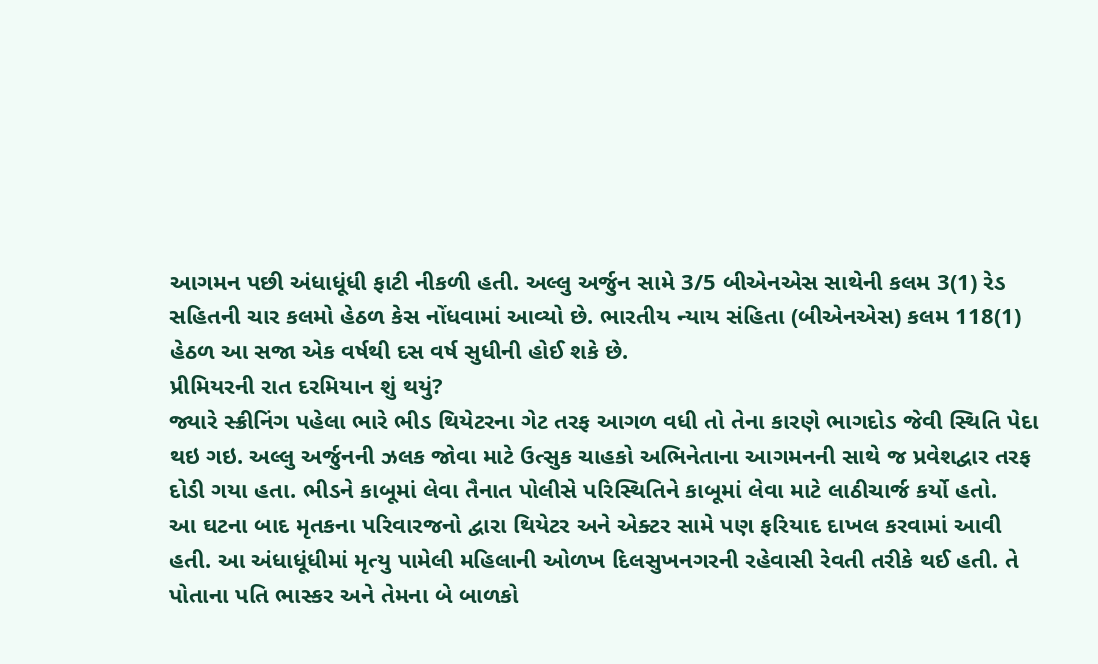આગમન પછી અંધાધૂંધી ફાટી નીકળી હતી. અલ્લુ અર્જુન સામે 3/5 બીએનએસ સાથેની કલમ 3(1) રેડ સહિતની ચાર કલમો હેઠળ કેસ નોંધવામાં આવ્યો છે. ભારતીય ન્યાય સંહિતા (બીએનએસ) કલમ 118(1) હેઠળ આ સજા એક વર્ષથી દસ વર્ષ સુધીની હોઈ શકે છે.
પ્રીમિયરની રાત દરમિયાન શું થયું?
જ્યારે સ્ક્રીનિંગ પહેલા ભારે ભીડ થિયેટરના ગેટ તરફ આગળ વધી તો તેના કારણે ભાગદોડ જેવી સ્થિતિ પેદા થઇ ગઇ. અલ્લુ અર્જુનની ઝલક જોવા માટે ઉત્સુક ચાહકો અભિનેતાના આગમનની સાથે જ પ્રવેશદ્વાર તરફ દોડી ગયા હતા. ભીડને કાબૂમાં લેવા તૈનાત પોલીસે પરિસ્થિતિને કાબૂમાં લેવા માટે લાઠીચાર્જ કર્યો હતો.
આ ઘટના બાદ મૃતકના પરિવારજનો દ્વારા થિયેટર અને એક્ટર સામે પણ ફરિયાદ દાખલ કરવામાં આવી હતી. આ અંધાધૂંધીમાં મૃત્યુ પામેલી મહિલાની ઓળખ દિલસુખનગરની રહેવાસી રેવતી તરીકે થઈ હતી. તે પોતાના પતિ ભાસ્કર અને તેમના બે બાળકો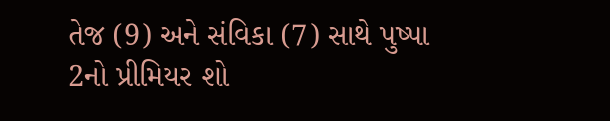તેજ (9) અને સંવિકા (7) સાથે પુષ્પા 2નો પ્રીમિયર શો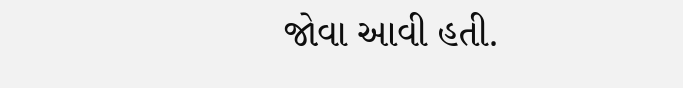જોવા આવી હતી.